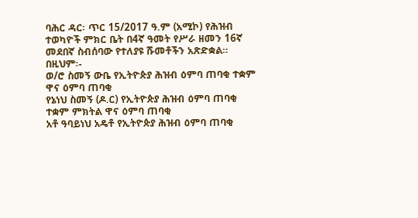ባሕር ዳር፡ ጥር 15/2017 ዓ.ም (አሚኮ) የሕዝብ ተወካዮች ምክር ቤት በ4ኛ ዓመት የሥራ ዘመን 16ኛ መደበኛ ስብሰባው የተለያዩ ሹመቶችን አጽድቋል።
በዚህም፡-
ወ/ሮ ስመኝ ውቤ የኢትዮጵያ ሕዝብ ዕምባ ጠባቂ ተቋም ዋና ዕምባ ጠባቂ
የኔነህ ስመኝ (ዶ.ር) የኢትዮጵያ ሕዝብ ዕምባ ጠባቂ ተቋም ምክትል ዋና ዕምባ ጠባቂ
አቶ ዓባይነህ አዴቶ የኢትዮጵያ ሕዝብ ዕምባ ጠባቂ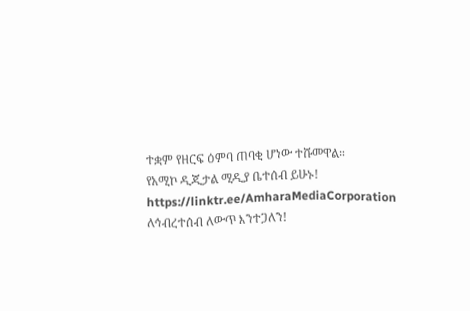ተቋም የዘርፍ ዕምባ ጠባቂ ሆነው ተሹመዋል።
የአሚኮ ዲጂታል ሚዲያ ቤተሰብ ይሁኑ!
https://linktr.ee/AmharaMediaCorporation
ለኅብረተሰብ ለውጥ እንተጋለን!